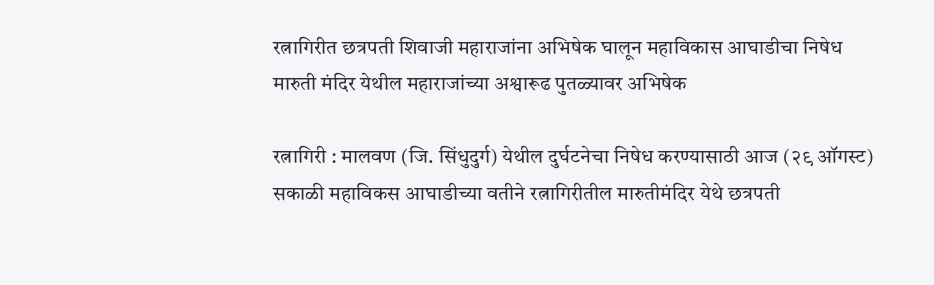रत्नागिरीत छत्रपती शिवाजी महाराजांना अभिषेक घालून महाविकास आघाडीचा निषेध
मारुती मंदिर येथील महाराजांच्या अश्वारूढ पुतळ्यावर अभिषेक

रत्नागिरी : मालवण (जि. सिंधुदुर्ग) येथील दुर्घटनेचा निषेध करण्यासाठी आज (२९ ऑगस्ट) सकाळी महाविकस आघाडीच्या वतीने रत्नागिरीतील मारुतीमंदिर येथे छत्रपती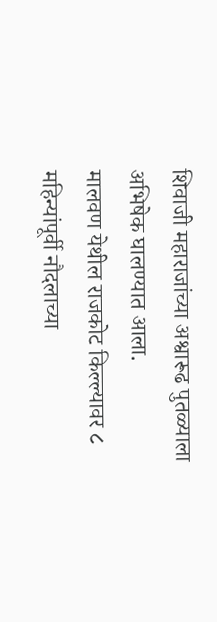शिवाजी महाराजांच्या अश्वारूढ पुतळ्याला अभिषेक घालण्यात आला.
मालवण येथील राजकोट किल्ल्यावर ८ महिन्यांपूर्वी नौदलाच्या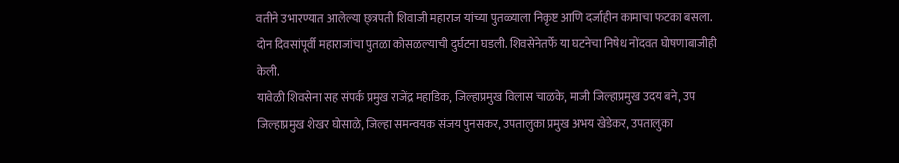वतीने उभारण्यात आलेल्या छ्त्रपती शिवाजी महाराज यांच्या पुतळ्याला निकृष्ट आणि दर्जाहीन कामाचा फटका बसला. दोन दिवसांपूर्वी महाराजांचा पुतळा कोसळल्याची दुर्घटना घडली. शिवसेनेतर्फे या घटनेचा निषेध नोंदवत घोषणाबाजीही केली.
यावेळी शिवसेना सह संपर्क प्रमुख राजेंद्र महाडिक, जिल्हाप्रमुख विलास चाळके, माजी जिल्हाप्रमुख उदय बने, उप जिल्हाप्रमुख शेखर घोसाळे, जिल्हा समन्वयक संजय पुनसकर, उपतालुका प्रमुख अभय खेडेकर, उपतालुका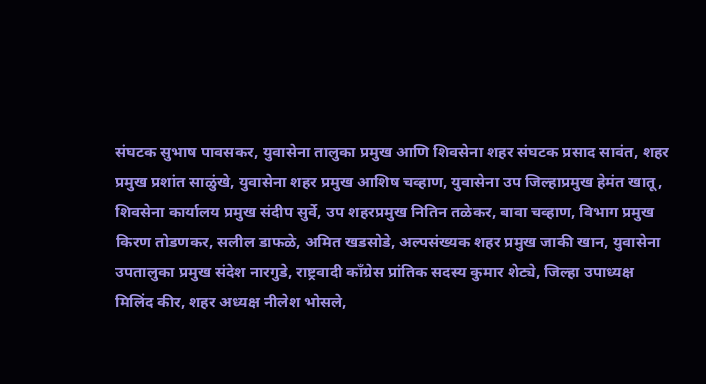संघटक सुभाष पावसकर, युवासेना तालुका प्रमुख आणि शिवसेना शहर संघटक प्रसाद सावंत, शहर प्रमुख प्रशांत साळुंखे, युवासेना शहर प्रमुख आशिष चव्हाण, युवासेना उप जिल्हाप्रमुख हेमंत खातू, शिवसेना कार्यालय प्रमुख संदीप सुर्वे, उप शहरप्रमुख नितिन तळेकर, बावा चव्हाण, विभाग प्रमुख किरण तोडणकर, सलील डाफळे, अमित खडसोडे, अल्पसंख्यक शहर प्रमुख जाकी खान, युवासेना उपतालुका प्रमुख संदेश नारगुडे, राष्ट्रवादी कॉंग्रेस प्रांतिक सदस्य कुमार शेट्ये, जिल्हा उपाध्यक्ष मिलिंद कीर, शहर अध्यक्ष नीलेश भोसले,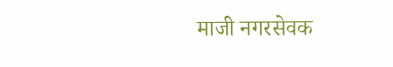माजी नगरसेवक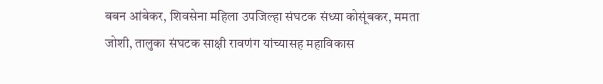बबन आंबेकर, शिवसेना महिला उपजिल्हा संघटक संध्या कोसूंबकर, ममता जोशी, तालुका संघटक साक्षी रावणंग यांच्यासह महाविकास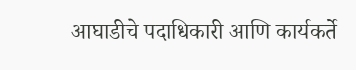आघाडीचे पदाधिकारी आणि कार्यकर्ते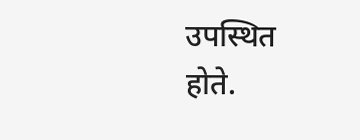उपस्थित होते.